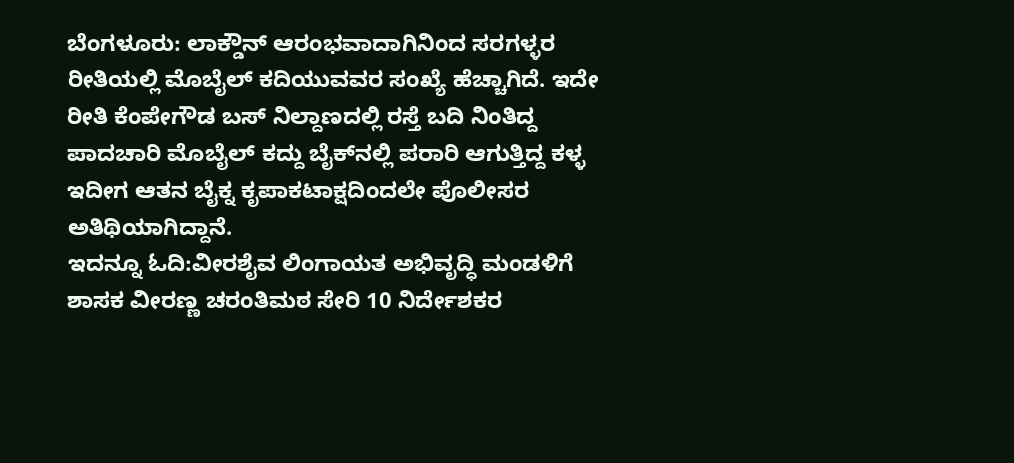ಬೆಂಗಳೂರು: ಲಾಕ್ಡೌನ್ ಆರಂಭವಾದಾಗಿನಿಂದ ಸರಗಳ್ಳರ ರೀತಿಯಲ್ಲಿ ಮೊಬೈಲ್ ಕದಿಯುವವರ ಸಂಖ್ಯೆ ಹೆಚ್ಚಾಗಿದೆ. ಇದೇ ರೀತಿ ಕೆಂಪೇಗೌಡ ಬಸ್ ನಿಲ್ದಾಣದಲ್ಲಿ ರಸ್ತೆ ಬದಿ ನಿಂತಿದ್ದ ಪಾದಚಾರಿ ಮೊಬೈಲ್ ಕದ್ದು ಬೈಕ್‌ನಲ್ಲಿ ಪರಾರಿ ಆಗುತ್ತಿದ್ದ ಕಳ್ಳ ಇದೀಗ ಆತನ ಬೈಕ್ನ ಕೃಪಾಕಟಾಕ್ಷದಿಂದಲೇ ಪೊಲೀಸರ ಅತಿಥಿಯಾಗಿದ್ದಾನೆ.
ಇದನ್ನೂ ಓದಿ:ವೀರಶೈವ ಲಿಂಗಾಯತ ಅಭಿವೃದ್ಧಿ ಮಂಡಳಿಗೆ ಶಾಸಕ ವೀರಣ್ಣ ಚರಂತಿಮಠ ಸೇರಿ 10 ನಿರ್ದೇಶಕರ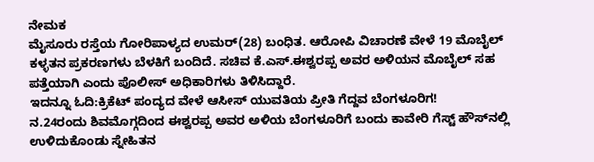ನೇಮಕ
ಮೈಸೂರು ರಸ್ತೆಯ ಗೋರಿಪಾಳ್ಯದ ಉಮರ್(28) ಬಂಧಿತ. ಆರೋಪಿ ವಿಚಾರಣೆ ವೇಳೆ 19 ಮೊಬೈಲ್ ಕಳ್ಳತನ ಪ್ರಕರಣಗಳು ಬೆಳಕಿಗೆ ಬಂದಿದೆ. ಸಚಿವ ಕೆ.ಎಸ್.ಈಶ್ವರಪ್ಪ ಅವರ ಅಳಿಯನ ಮೊಬೈಲ್ ಸಹ ಪತ್ತೆಯಾಗಿ ಎಂದು ಪೊಲೀಸ್ ಅಧಿಕಾರಿಗಳು ತಿಳಿಸಿದ್ದಾರೆ.
ಇದನ್ನೂ ಓದಿ:ಕ್ರಿಕೆಟ್ ಪಂದ್ಯದ ವೇಳೆ ಆಸೀಸ್ ಯುವತಿಯ ಪ್ರೀತಿ ಗೆದ್ದವ ಬೆಂಗಳೂರಿಗ!
ನ.24ರಂದು ಶಿವಮೊಗ್ಗದಿಂದ ಈಶ್ವರಪ್ಪ ಅವರ ಅಳಿಯ ಬೆಂಗಳೂರಿಗೆ ಬಂದು ಕಾವೇರಿ ಗೆಸ್ಟ್ ಹೌಸ್‌ನಲ್ಲಿ ಉಳಿದುಕೊಂಡು ಸ್ನೇಹಿತನ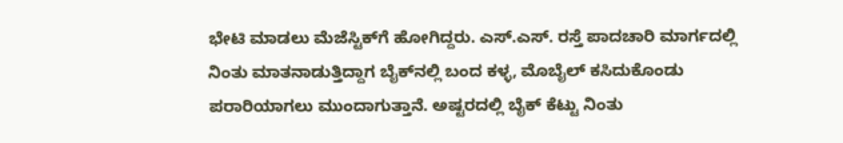ಭೇಟಿ ಮಾಡಲು ಮೆಜೆಸ್ಟಿಕ್‌ಗೆ ಹೋಗಿದ್ದರು. ಎಸ್.ಎಸ್. ರಸ್ತೆ ಪಾದಚಾರಿ ಮಾರ್ಗದಲ್ಲಿ ನಿಂತು ಮಾತನಾಡುತ್ತಿದ್ದಾಗ ಬೈಕ್‌ನಲ್ಲಿ ಬಂದ ಕಳ್ಳ, ಮೊಬೈಲ್ ಕಸಿದುಕೊಂಡು ಪರಾರಿಯಾಗಲು ಮುಂದಾಗುತ್ತಾನೆ. ಅಷ್ಟರದಲ್ಲಿ ಬೈಕ್ ಕೆಟ್ಟು ನಿಂತು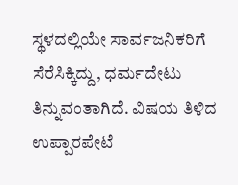ಸ್ಥಳದಲ್ಲಿಯೇ ಸಾರ್ವಜನಿಕರಿಗೆ ಸೆರೆಸಿಕ್ಕಿದ್ದು, ಧರ್ಮದೇಟು ತಿನ್ನುವಂತಾಗಿದೆ. ವಿಷಯ ತಿಳಿದ ಉಪ್ಪಾರಪೇಟೆ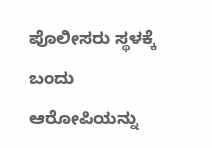ಪೊಲೀಸರು ಸ್ಥಳಕ್ಕೆ ಬಂದು ಆರೋಪಿಯನ್ನು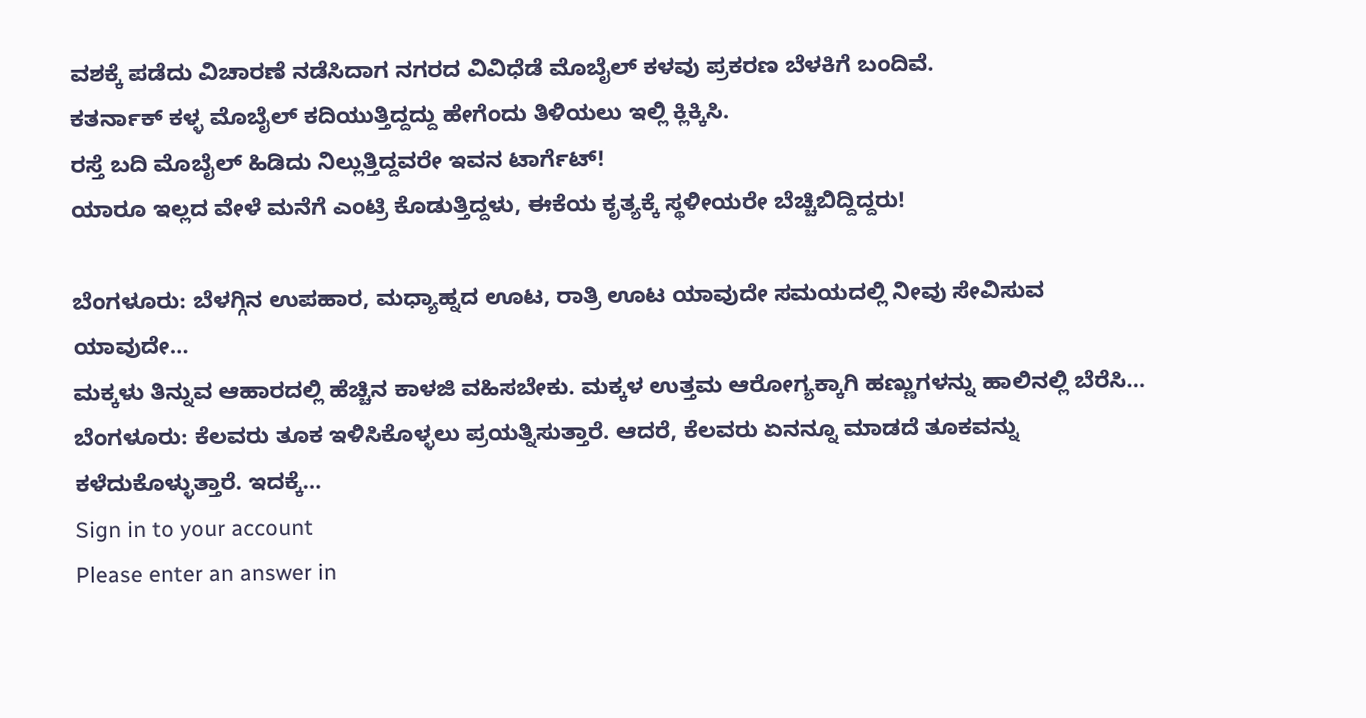ವಶಕ್ಕೆ ಪಡೆದು ವಿಚಾರಣೆ ನಡೆಸಿದಾಗ ನಗರದ ವಿವಿಧೆಡೆ ಮೊಬೈಲ್ ಕಳವು ಪ್ರಕರಣ ಬೆಳಕಿಗೆ ಬಂದಿವೆ.
ಕತರ್ನಾಕ್ ಕಳ್ಳ ಮೊಬೈಲ್ ಕದಿಯುತ್ತಿದ್ದದ್ದು ಹೇಗೆಂದು ತಿಳಿಯಲು ಇಲ್ಲಿ ಕ್ಲಿಕ್ಕಿಸಿ.
ರಸ್ತೆ ಬದಿ ಮೊಬೈಲ್ ಹಿಡಿದು ನಿಲ್ಲುತ್ತಿದ್ದವರೇ ಇವನ ಟಾರ್ಗೆಟ್!
ಯಾರೂ ಇಲ್ಲದ ವೇಳೆ ಮನೆಗೆ ಎಂಟ್ರಿ ಕೊಡುತ್ತಿದ್ದಳು, ಈಕೆಯ ಕೃತ್ಯಕ್ಕೆ ಸ್ಥಳೀಯರೇ ಬೆಚ್ಚಿಬಿದ್ದಿದ್ದರು!

ಬೆಂಗಳೂರು: ಬೆಳಗ್ಗಿನ ಉಪಹಾರ, ಮಧ್ಯಾಹ್ನದ ಊಟ, ರಾತ್ರಿ ಊಟ ಯಾವುದೇ ಸಮಯದಲ್ಲಿ ನೀವು ಸೇವಿಸುವ ಯಾವುದೇ…
ಮಕ್ಕಳು ತಿನ್ನುವ ಆಹಾರದಲ್ಲಿ ಹೆಚ್ಚಿನ ಕಾಳಜಿ ವಹಿಸಬೇಕು. ಮಕ್ಕಳ ಉತ್ತಮ ಆರೋಗ್ಯಕ್ಕಾಗಿ ಹಣ್ಣುಗಳನ್ನು ಹಾಲಿನಲ್ಲಿ ಬೆರೆಸಿ…
ಬೆಂಗಳೂರು: ಕೆಲವರು ತೂಕ ಇಳಿಸಿಕೊಳ್ಳಲು ಪ್ರಯತ್ನಿಸುತ್ತಾರೆ. ಆದರೆ, ಕೆಲವರು ಏನನ್ನೂ ಮಾಡದೆ ತೂಕವನ್ನು ಕಳೆದುಕೊಳ್ಳುತ್ತಾರೆ. ಇದಕ್ಕೆ…
Sign in to your account
Please enter an answer in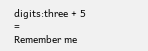digits:three + 5 =
Remember me